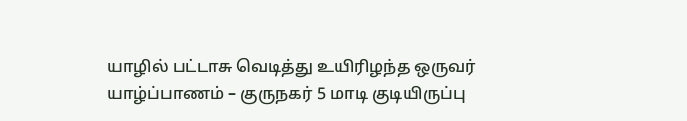யாழில் பட்டாசு வெடித்து உயிரிழந்த ஒருவர்
யாழ்ப்பாணம் – குருநகர் 5 மாடி குடியிருப்பு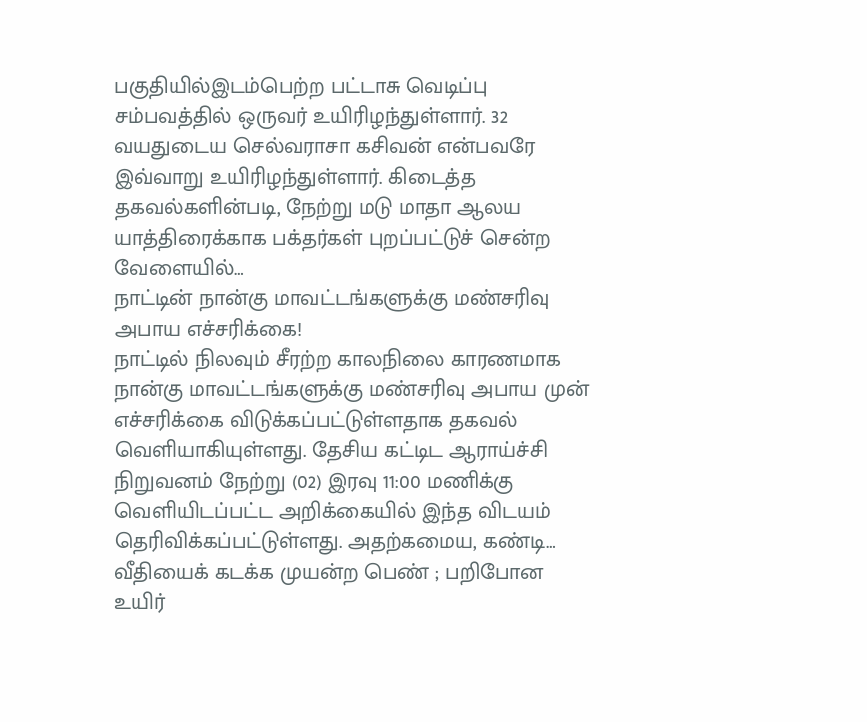பகுதியில்இடம்பெற்ற பட்டாசு வெடிப்பு சம்பவத்தில் ஒருவர் உயிரிழந்துள்ளார். 32 வயதுடைய செல்வராசா கசிவன் என்பவரே இவ்வாறு உயிரிழந்துள்ளார். கிடைத்த தகவல்களின்படி, நேற்று மடு மாதா ஆலய யாத்திரைக்காக பக்தர்கள் புறப்பட்டுச் சென்ற வேளையில்…
நாட்டின் நான்கு மாவட்டங்களுக்கு மண்சரிவு அபாய எச்சரிக்கை!
நாட்டில் நிலவும் சீரற்ற காலநிலை காரணமாக நான்கு மாவட்டங்களுக்கு மண்சரிவு அபாய முன் எச்சரிக்கை விடுக்கப்பட்டுள்ளதாக தகவல் வெளியாகியுள்ளது. தேசிய கட்டிட ஆராய்ச்சி நிறுவனம் நேற்று (02) இரவு 11:00 மணிக்கு வெளியிடப்பட்ட அறிக்கையில் இந்த விடயம் தெரிவிக்கப்பட்டுள்ளது. அதற்கமைய, கண்டி…
வீதியைக் கடக்க முயன்ற பெண் ; பறிபோன உயிர்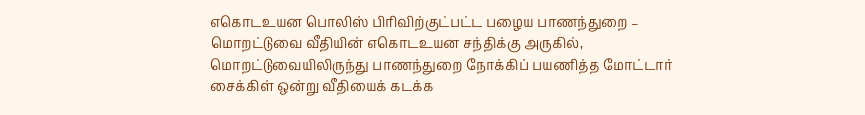எகொடஉயன பொலிஸ் பிரிவிற்குட்பட்ட பழைய பாணந்துறை – மொறட்டுவை வீதியின் எகொடஉயன சந்திக்கு அருகில், மொறட்டுவையிலிருந்து பாணந்துறை நோக்கிப் பயணித்த மோட்டார் சைக்கிள் ஒன்று வீதியைக் கடக்க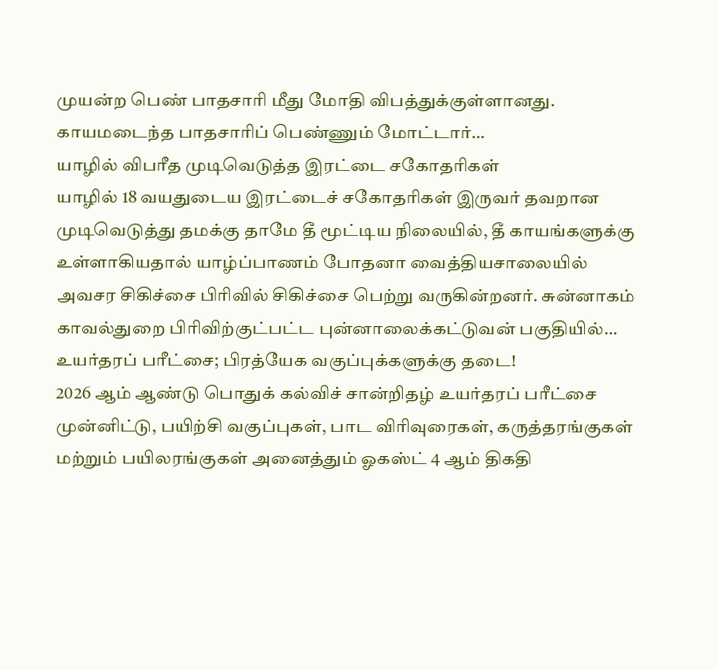முயன்ற பெண் பாதசாரி மீது மோதி விபத்துக்குள்ளானது. காயமடைந்த பாதசாரிப் பெண்ணும் மோட்டார்…
யாழில் விபரீத முடிவெடுத்த இரட்டை சகோதரிகள்
யாழில் 18 வயதுடைய இரட்டைச் சகோதரிகள் இருவர் தவறான முடிவெடுத்து தமக்கு தாமே தீ மூட்டிய நிலையில், தீ காயங்களுக்கு உள்ளாகியதால் யாழ்ப்பாணம் போதனா வைத்தியசாலையில் அவசர சிகிச்சை பிரிவில் சிகிச்சை பெற்று வருகின்றனர். சுன்னாகம் காவல்துறை பிரிவிற்குட்பட்ட புன்னாலைக்கட்டுவன் பகுதியில்…
உயர்தரப் பரீட்சை; பிரத்யேக வகுப்புக்களுக்கு தடை!
2026 ஆம் ஆண்டு பொதுக் கல்விச் சான்றிதழ் உயர்தரப் பரீட்சை முன்னிட்டு, பயிற்சி வகுப்புகள், பாட விரிவுரைகள், கருத்தரங்குகள் மற்றும் பயிலரங்குகள் அனைத்தும் ஓகஸ்ட் 4 ஆம் திகதி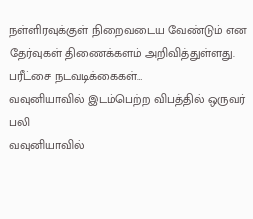நள்ளிரவுக்குள் நிறைவடைய வேண்டும் என தேர்வுகள் திணைக்களம் அறிவித்துள்ளது. பரீட்சை நடவடிக்கைகள்…
வவுனியாவில் இடம்பெற்ற விபத்தில் ஒருவர் பலி
வவுனியாவில்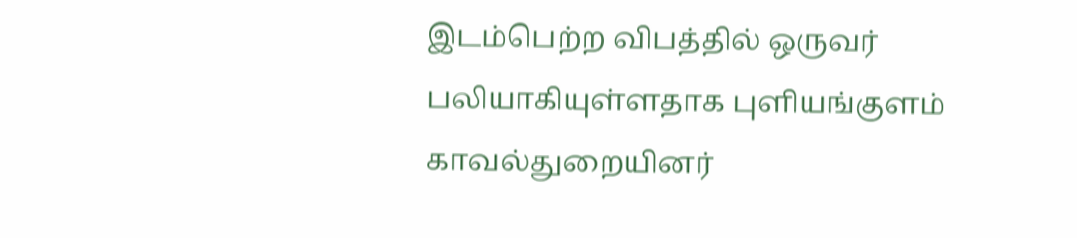இடம்பெற்ற விபத்தில் ஒருவர் பலியாகியுள்ளதாக புளியங்குளம் காவல்துறையினர்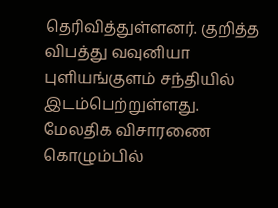தெரிவித்துள்ளனர். குறித்த விபத்து வவுனியா புளியங்குளம் சந்தியில் இடம்பெற்றுள்ளது. மேலதிக விசாரணை கொழும்பில்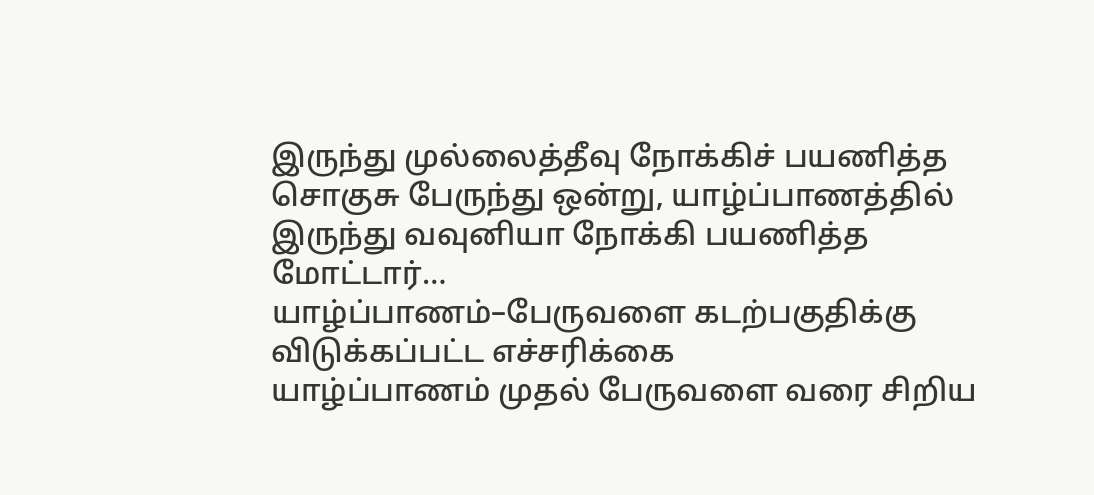இருந்து முல்லைத்தீவு நோக்கிச் பயணித்த சொகுசு பேருந்து ஒன்று, யாழ்ப்பாணத்தில் இருந்து வவுனியா நோக்கி பயணித்த மோட்டார்…
யாழ்ப்பாணம்–பேருவளை கடற்பகுதிக்கு விடுக்கப்பட்ட எச்சரிக்கை
யாழ்ப்பாணம் முதல் பேருவளை வரை சிறிய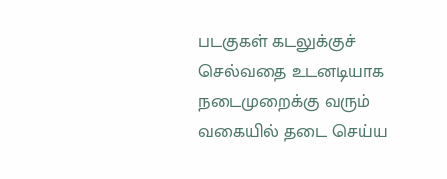படகுகள் கடலுக்குச் செல்வதை உடனடியாக நடைமுறைக்கு வரும் வகையில் தடை செய்ய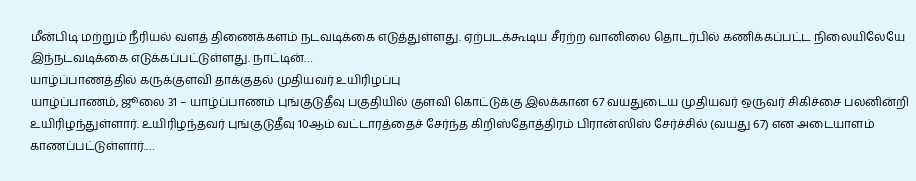மீன்பிடி மற்றும் நீரியல் வளத் திணைக்களம் நடவடிக்கை எடுத்துள்ளது. ஏற்படக்கூடிய சீரற்ற வானிலை தொடர்பில் கணிக்கப்பட்ட நிலையிலேயே இந்நடவடிக்கை எடுக்கப்பட்டுள்ளது. நாட்டின்…
யாழ்ப்பாணத்தில் கருக்குளவி தாக்குதல் முதியவர் உயிரிழப்பு
யாழ்ப்பாணம், ஜூலை 31 – யாழ்ப்பாணம் புங்குடுதீவு பகுதியில் குளவி கொட்டுக்கு இலக்கான 67 வயதுடைய முதியவர் ஒருவர் சிகிச்சை பலனின்றி உயிரிழந்துள்ளார். உயிரிழந்தவர் புங்குடுதீவு 10ஆம் வட்டாரத்தைச் சேர்ந்த கிறிஸ்தோத்திரம் பிரான்ஸிஸ் சேர்ச்சில் (வயது 67) என அடையாளம் காணப்பட்டுள்ளார்.…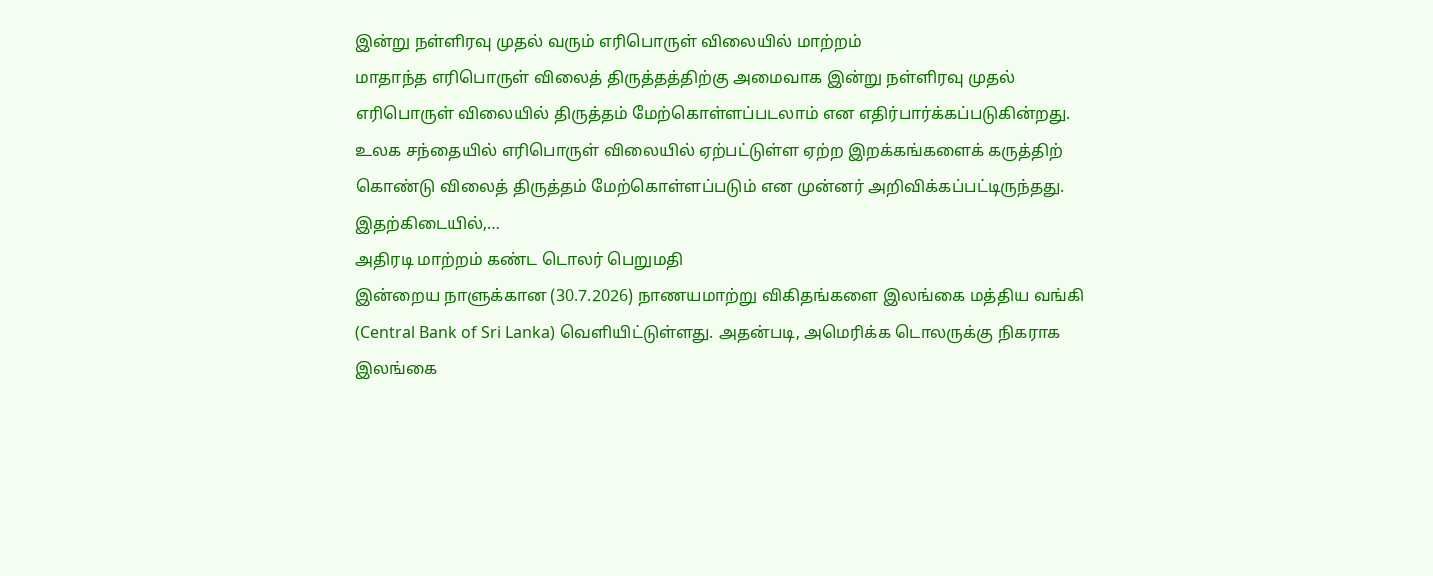இன்று நள்ளிரவு முதல் வரும் எரிபொருள் விலையில் மாற்றம்
மாதாந்த எரிபொருள் விலைத் திருத்தத்திற்கு அமைவாக இன்று நள்ளிரவு முதல் எரிபொருள் விலையில் திருத்தம் மேற்கொள்ளப்படலாம் என எதிர்பார்க்கப்படுகின்றது. உலக சந்தையில் எரிபொருள் விலையில் ஏற்பட்டுள்ள ஏற்ற இறக்கங்களைக் கருத்திற் கொண்டு விலைத் திருத்தம் மேற்கொள்ளப்படும் என முன்னர் அறிவிக்கப்பட்டிருந்தது. இதற்கிடையில்,…
அதிரடி மாற்றம் கண்ட டொலர் பெறுமதி
இன்றைய நாளுக்கான (30.7.2026) நாணயமாற்று விகிதங்களை இலங்கை மத்திய வங்கி (Central Bank of Sri Lanka) வெளியிட்டுள்ளது. அதன்படி, அமெரிக்க டொலருக்கு நிகராக இலங்கை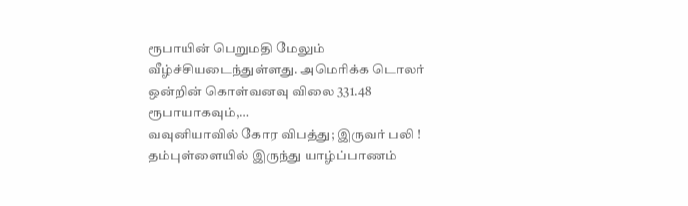ரூபாயின் பெறுமதி மேலும் வீழ்ச்சியடைந்துள்ளது. அமெரிக்க டொலர் ஒன்றின் கொள்வனவு விலை 331.48 ரூபாயாகவும்,…
வவுனியாவில் கோர விபத்து; இருவர் பலி !
தம்புள்ளையில் இருந்து யாழ்ப்பாணம்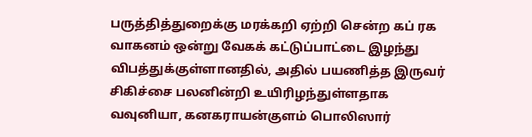பருத்தித்துறைக்கு மரக்கறி ஏற்றி சென்ற கப் ரக வாகனம் ஒன்று வேகக் கட்டுப்பாட்டை இழந்து விபத்துக்குள்ளானதில், அதில் பயணித்த இருவர் சிகிச்சை பலனின்றி உயிரிழந்துள்ளதாக வவுனியா, கனகராயன்குளம் பொலிஸார்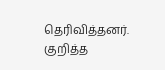தெரிவித்தனர். குறித்த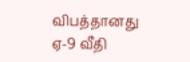விபத்தானது ஏ-9 வீதி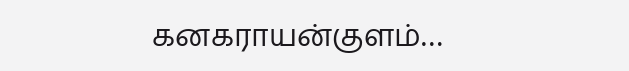கனகராயன்குளம்…